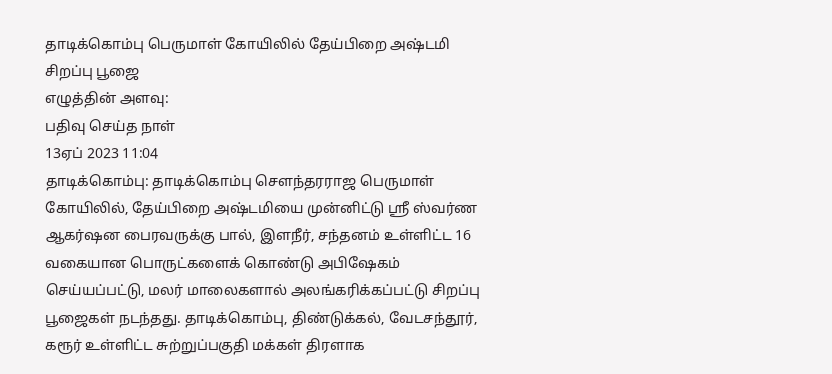தாடிக்கொம்பு பெருமாள் கோயிலில் தேய்பிறை அஷ்டமி சிறப்பு பூஜை
எழுத்தின் அளவு:
பதிவு செய்த நாள்
13ஏப் 2023 11:04
தாடிக்கொம்பு: தாடிக்கொம்பு சௌந்தரராஜ பெருமாள் கோயிலில், தேய்பிறை அஷ்டமியை முன்னிட்டு ஸ்ரீ ஸ்வர்ண ஆகர்ஷன பைரவருக்கு பால், இளநீர், சந்தனம் உள்ளிட்ட 16 வகையான பொருட்களைக் கொண்டு அபிஷேகம் செய்யப்பட்டு, மலர் மாலைகளால் அலங்கரிக்கப்பட்டு சிறப்பு பூஜைகள் நடந்தது. தாடிக்கொம்பு, திண்டுக்கல், வேடசந்தூர், கரூர் உள்ளிட்ட சுற்றுப்பகுதி மக்கள் திரளாக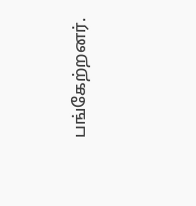பங்கேற்றனர்.